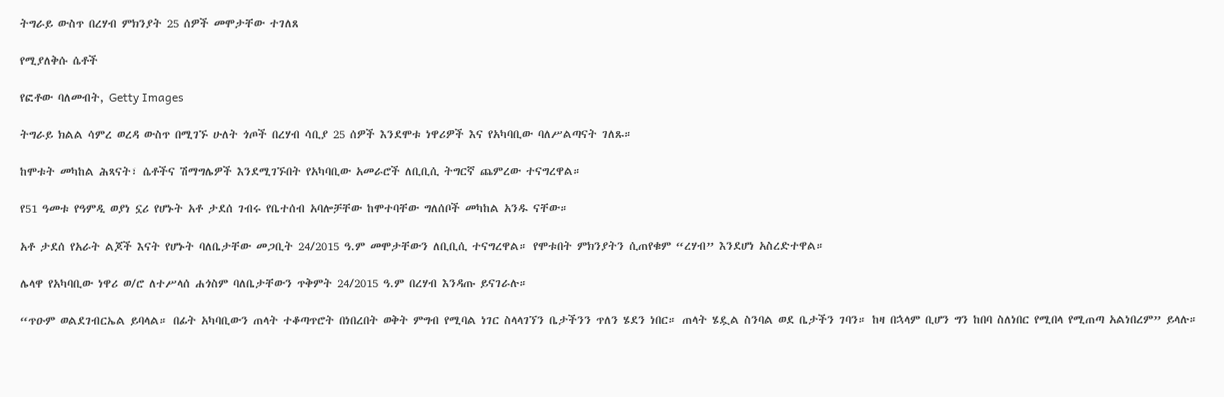ትግራይ ውስጥ በረሃብ ምክንያት 25 ሰዎች መሞታቸው ተገለጸ

የሚያለቅሱ ሴቶች

የፎቶው ባለመብት, Getty Images

ትግራይ ክልል ሳምረ ወረዳ ውስጥ በሚገኙ ሁለት ጎጦች በረሃብ ሳቢያ 25 ሰዎች እንደሞቱ ነዋሪዎች እና የአካባቢው ባለሥልጣናት ገለጹ።

ከሞቱት መካከል ሕጻናት፣ ሴቶችና ሽማግሌዎች እንደሚገኙበት የአካባቢው አመራሮች ለቢቢሲ ትግርኛ ጨምረው ተናግረዋል።

የ51 ዓመቱ የዓምዲ ወያነ ኗሪ የሆኑት አቶ ታደሰ ገብሩ የቤተሰብ አባሎቻቸው ከሞተባቸው ግለሰቦች መካከል አንዱ ናቸው።

አቶ ታደሰ የአራት ልጆች እናት የሆኑት ባለቤታቸው መጋቢት 24/2015 ዓ.ም መሞታቸውን ለቢቢሲ ተናግረዋል። የሞቱበት ምክንያትን ሲጠየቁም “ረሃብ” እንደሆነ አስረድተዋል።

ሌላዋ የአካባቢው ነዋሪ ወ/ሮ ለተሥላሰ ሐጎስም ባለቤታቸውን ጥቅምት 24/2015 ዓ.ም በረሃብ እንዳጡ ይናገራሉ።

“ጥዑም ወልደገብርኤል ይባላል። በፊት አካባቢውን ጠላት ተቆጣጥሮት በነበረበት ወቅት ምግብ የሚባል ነገር ስላላገኘን ቤታችንን ጥለን ሄደን ነበር። ጠላት ሄዷል ስንባል ወደ ቤታችን ገባን። ከዛ በኋላም ቢሆን ግን ከበባ ስለነበር የሚበላ የሚጠጣ አልነበረም” ይላሉ።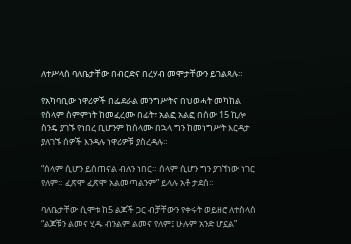ለተሥላሰ ባለቤታቸው በብርድና በረሃብ መሞታቸውን ይገልጻሉ።

የአካባቢው ነዋሪዎች በፌደራል መንግሥትና በህወሓት መካከል የሰላም ስምምነት ከመፈረሙ በፊት፣ አልፎ አልፎ በሰው 15 ኪሎ ስንዴ ያገኙ የነበረ ቢሆንም ከሰላሙ በኋላ ግን ከመነግሥት እርዳታ ያለገኙ ሰዎች እንዳሉ ነዋሪዎቹ ያስረዳሉ።

“ሰላም ሲሆን ይሰጠናል ብለን ነበር። ሰላም ሲሆን ግን ያገኘነው ነገር የለም። ፈጽሞ ፈጽሞ አልመጣልንም” ይላሉ አቶ ታደሰ።

ባለቤታቸው ሲሞቱ ከ5 ልጆች ጋር ብቻቸውን የቀሩት ወይዘሮ ለተስላሰ “ልጆቹን ልመና ሂዱ ብንልም ልመና የለም፤ ሁሉም አንድ ሆኗል”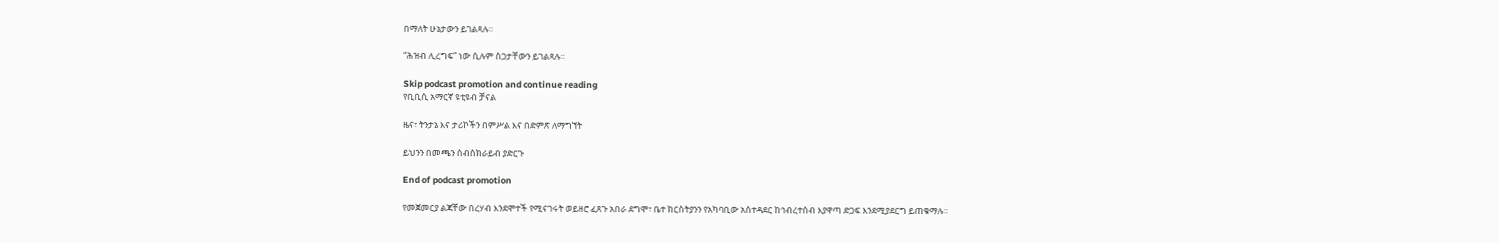በማለት ሁኔታውን ይገልጻሉ።

“ሕዝብ ሊረግፍ” ነው ሲሉም ስጋታቸውን ይገልጻሉ።

Skip podcast promotion and continue reading
የቢቢሲ አማርኛ ዩቲዩብ ቻናል

ዜና፣ ትንታኔ እና ታሪኮችን በምሥል እና በድምጽ ለማግኘት

ይህንን በመጫን ሰብስክራይብ ያድርጉ

End of podcast promotion

የመጀመርያ ልጃቸው በረሃብ እንደሞተች የሚናገሩት ወይዘሮ ፈጸጉ አበራ ደግሞ፣ ቤተ ክርስትያንን የአካባቢው አስተዳደር ከኅብረተሰብ እያዋጣ ድጋፍ እንደሚያደርግ ይጠቁማሉ።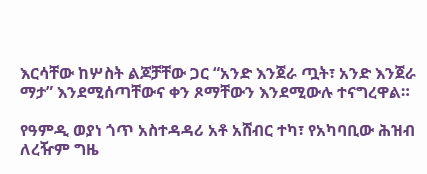እርሳቸው ከሦስት ልጆቻቸው ጋር “አንድ እንጀራ ጧት፣ አንድ እንጀራ ማታ” እንደሚሰጣቸውና ቀን ጾማቸውን እንደሚውሉ ተናግረዋል።

የዓምዲ ወያነ ጎጥ አስተዳዳሪ አቶ አሸብር ተካ፣ የአካባቢው ሕዝብ ለረዥም ግዜ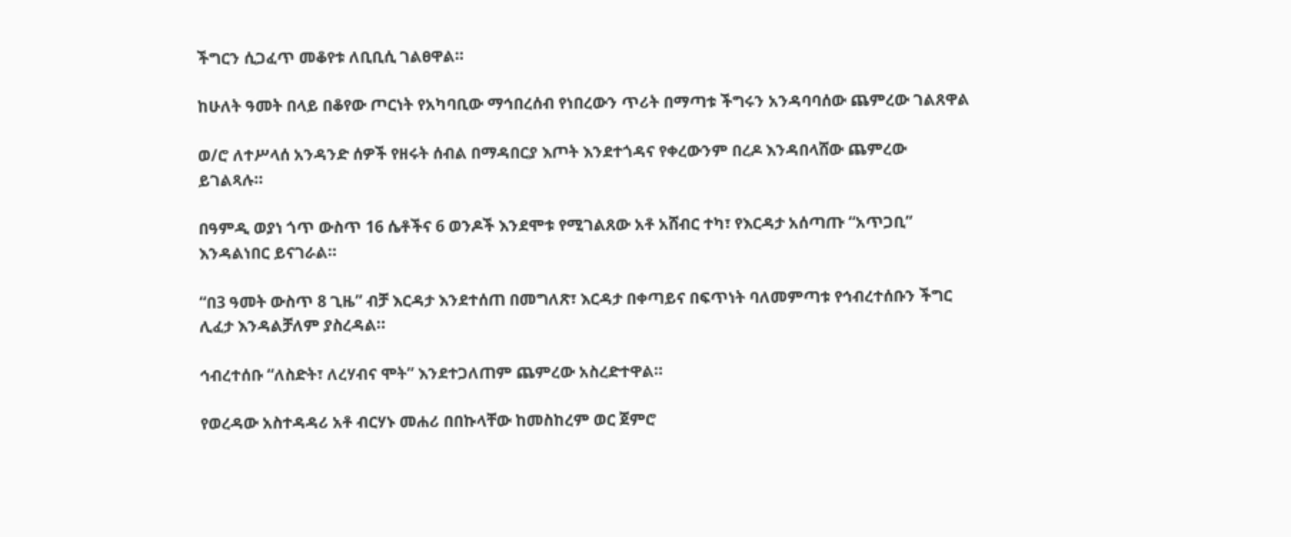ችግርን ሲጋፈጥ መቆየቱ ለቢቢሲ ገልፀዋል።

ከሁለት ዓመት በላይ በቆየው ጦርነት የአካባቢው ማኅበረሰብ የነበረውን ጥሪት በማጣቱ ችግሩን አንዳባባሰው ጨምረው ገልጸዋል

ወ/ሮ ለተሥላሰ አንዳንድ ሰዎች የዘሩት ሰብል በማዳበርያ እጦት እንደተጎዳና የቀረውንም በረዶ እንዳበላሸው ጨምረው ይገልጻሉ።

በዓምዲ ወያነ ጎጥ ውስጥ 16 ሴቶችና 6 ወንዶች እንደሞቱ የሚገልጸው አቶ አሸብር ተካ፣ የእርዳታ አሰጣጡ “አጥጋቢ” እንዳልነበር ይናገራል።

“በ3 ዓመት ውስጥ 8 ጊዜ” ብቻ እርዳታ እንደተሰጠ በመግለጽ፣ እርዳታ በቀጣይና በፍጥነት ባለመምጣቱ የኅብረተሰቡን ችግር ሊፈታ እንዳልቻለም ያስረዳል።

ኅብረተሰቡ “ለስድት፣ ለረሃብና ሞት” እንደተጋለጠም ጨምረው አስረድተዋል።

የወረዳው አስተዳዳሪ አቶ ብርሃኑ መሐሪ በበኩላቸው ከመስከረም ወር ጀምሮ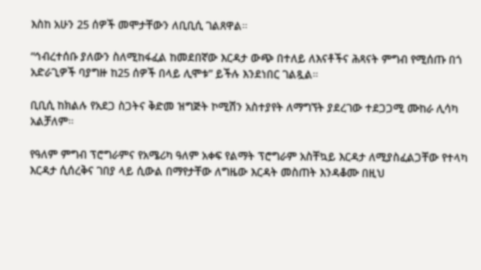እስከ አሁን 25 ሰዎች መሞታቸውን ለቢቢሲ ገልጸዋል።

“ኅብረተሰቡ ያለውን ስለሚከፋፈል ከመደበኛው እርዳታ ውጭ በተለይ ለእናቶችና ሕጻናት ምግብ የሚሰጡ በጎ አድራጊዎች ባያግዙ ከ25 ሰዎች በላይ ሊሞቱ” ይችሉ እንደነበር ገልጿል።

ቢቢሲ ከክልሉ የአደጋ ስጋትና ቅድመ ዝግጅት ኮሚሽን አስተያየት ለማግኘት ያደረገው ተደጋጋሚ ሙከራ ሊሳካ አልቻለም።

የዓለም ምግብ ፕሮግራምና የአሜሪካ ዓለም አቀፍ የልማት ፕሮግራም አስቸኳይ እርዳታ ለሚያስፈልጋቸው የተላካ እርዳታ ሲሰረቅና ገበያ ላይ ሲውል በማየታቸው ለግዜው እርዳት መስጠት እንዳቆሙ በዚህ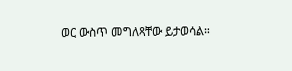ወር ውስጥ መግለጻቸው ይታወሳል።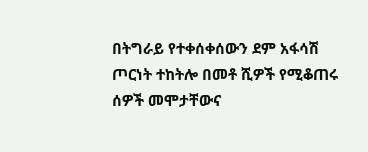በትግራይ የተቀሰቀሰውን ደም አፋሳሽ ጦርነት ተከትሎ በመቶ ሺዎች የሚቆጠሩ ሰዎች መሞታቸውና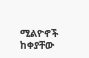ሚልዮኖች ከቀያቸው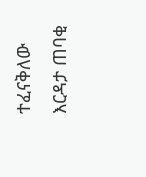ተፈናቅለው እርዳታ ጠባቂ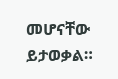መሆናቸው ይታወቃል።